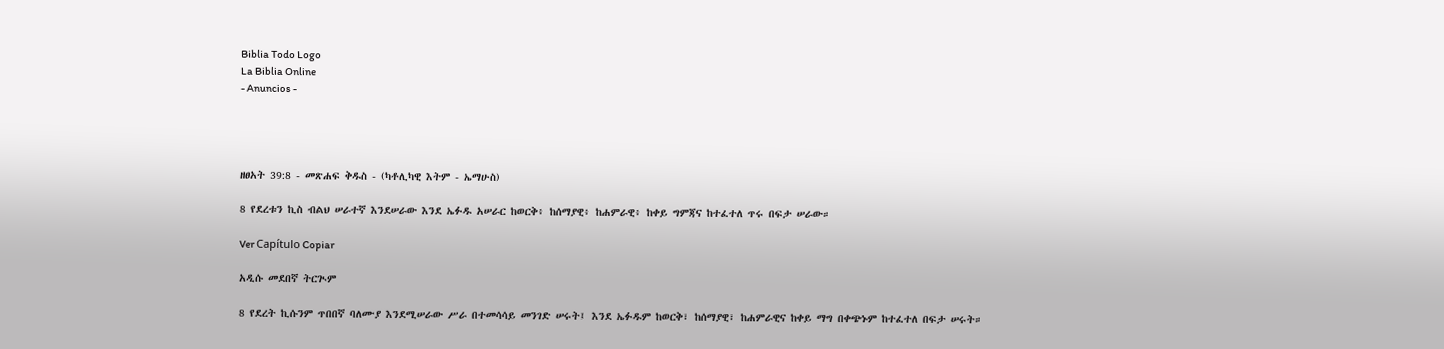Biblia Todo Logo
La Biblia Online
- Anuncios -




ዘፀአት 39:8 - መጽሐፍ ቅዱስ - (ካቶሊካዊ እትም - ኤማሁስ)

8 የደረቱን ኪስ ብልህ ሠራተኛ እንደሠራው እንደ ኤፉዱ አሠራር ከወርቅ፥ ከሰማያዊ፥ ከሐምራዊ፥ ከቀይ ግምጃና ከተፈተለ ጥሩ በፍታ ሠራው።

Ver Capítulo Copiar

አዲሱ መደበኛ ትርጒም

8 የደረት ኪሱንም ጥበበኛ ባለሙያ እንደሚሠራው ሥራ በተመሳሳይ መንገድ ሠሩት፤ እንደ ኤፉዱም ከወርቅ፣ ከሰማያዊ፣ ከሐምራዊና ከቀይ ማግ በቀጭኑም ከተፈተለ በፍታ ሠሩት።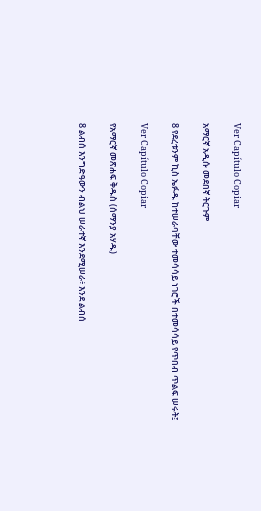Ver Capítulo Copiar

አማርኛ አዲሱ መደበኛ ትርጉም

8 የደረቱንም ኪስ ኤፉዱ ከተሠራባቸው ተመሳሳይ ነገሮች በተመሳሳይ የጥበብ ጥልፍ ሠሩት፤

Ver Capítulo Copiar

የአማርኛ መጽሐፍ ቅዱስ (ሰማንያ አሃዱ)

8 ልብሰ እንግድዓውን ብልህ ሠራተኛ እንደሚሠራ፥ እንደ ልብሰ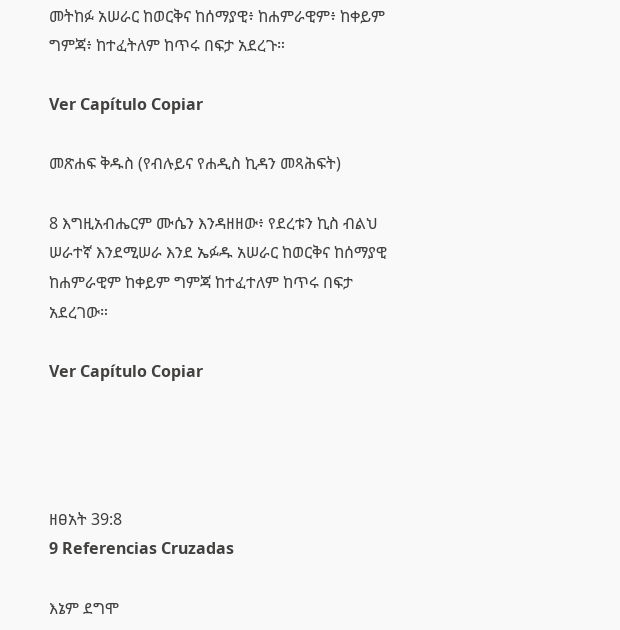መትከፉ አሠራር ከወርቅና ከሰማያዊ፥ ከሐምራዊም፥ ከቀይም ግምጃ፥ ከተፈትለም ከጥሩ በፍታ አደረጉ።

Ver Capítulo Copiar

መጽሐፍ ቅዱስ (የብሉይና የሐዲስ ኪዳን መጻሕፍት)

8 እግዚአብሔርም ሙሴን እንዳዘዘው፥ የደረቱን ኪስ ብልህ ሠራተኛ እንደሚሠራ እንደ ኤፉዱ አሠራር ከወርቅና ከሰማያዊ ከሐምራዊም ከቀይም ግምጃ ከተፈተለም ከጥሩ በፍታ አደረገው።

Ver Capítulo Copiar




ዘፀአት 39:8
9 Referencias Cruzadas

እኔም ደግሞ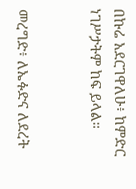በኩሬ አደርገዋለሁ፥ ከምድር ነገሥታትም ከፍ ይላል።


መረግድ፥ ለኤፉድና ለደረት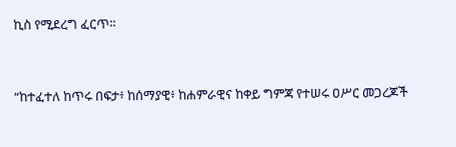ኪስ የሚደረግ ፈርጥ።


“ከተፈተለ ከጥሩ በፍታ፥ ከሰማያዊ፥ ከሐምራዊና ከቀይ ግምጃ የተሠሩ ዐሥር መጋረጆች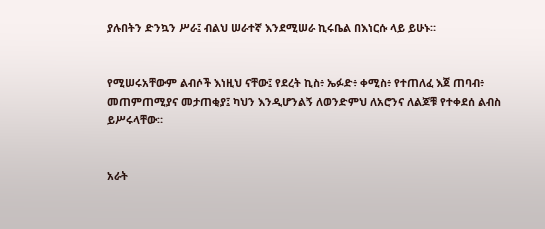ያሉበትን ድንኳን ሥራ፤ ብልህ ሠራተኛ እንደሚሠራ ኪሩቤል በእነርሱ ላይ ይሁኑ።


የሚሠሩአቸውም ልብሶች እነዚህ ናቸው፤ የደረት ኪስ፥ ኤፉድ፥ ቀሚስ፥ የተጠለፈ እጀ ጠባብ፥ መጠምጠሚያና መታጠቂያ፤ ካህን እንዲሆንልኝ ለወንድምህ ለአሮንና ለልጆቹ የተቀደሰ ልብስ ይሥሩላቸው።


አራት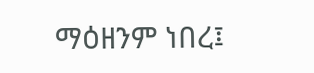ማዕዘንም ነበረ፤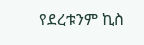የደረቱንም ኪስ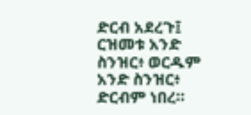ድርብ አደረጉ፤ ርዝመቱ አንድ ስንዝር፥ ወርዱም አንድ ስንዝር፥ ድርብም ነበረ።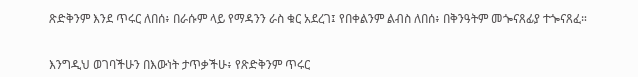ጽድቅንም እንደ ጥሩር ለበሰ፥ በራሱም ላይ የማዳንን ራስ ቁር አደረገ፤ የበቀልንም ልብስ ለበሰ፥ በቅንዓትም መጐናጸፊያ ተጐናጸፈ።


እንግዲህ ወገባችሁን በእውነት ታጥቃችሁ፥ የጽድቅንም ጥሩር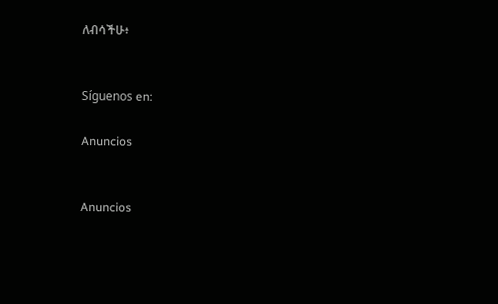ለብሳችሁ፥


Síguenos en:

Anuncios


Anuncios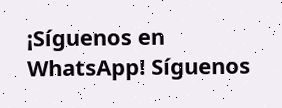¡Síguenos en WhatsApp! Síguenos